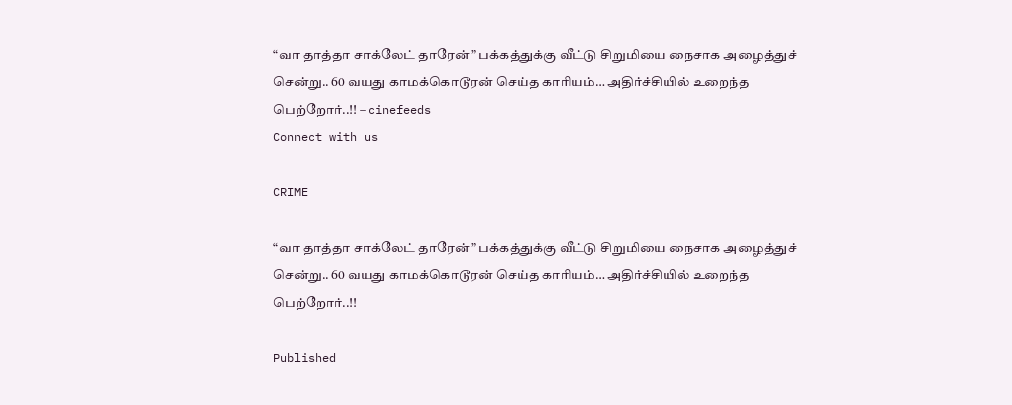“வா தாத்தா சாக்லேட் தாரேன்” பக்கத்துக்கு வீட்டு சிறுமியை நைசாக அழைத்துச் சென்று.. 60 வயது காமக்கொடூரன் செய்த காரியம்… அதிர்ச்சியில் உறைந்த பெற்றோர்..!! – cinefeeds
Connect with us

CRIME

“வா தாத்தா சாக்லேட் தாரேன்” பக்கத்துக்கு வீட்டு சிறுமியை நைசாக அழைத்துச் சென்று.. 60 வயது காமக்கொடூரன் செய்த காரியம்… அதிர்ச்சியில் உறைந்த பெற்றோர்..!!

Published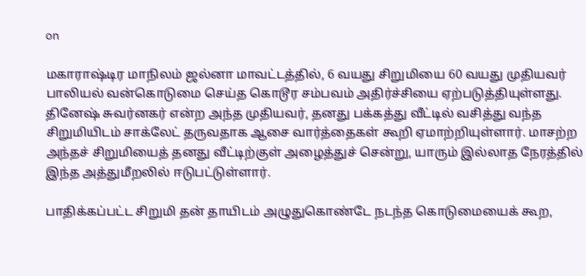on

மகாராஷ்டிர மாநிலம் ஜல்னா மாவட்டத்தில், 6 வயது சிறுமியை 60 வயது முதியவர் பாலியல் வன்கொடுமை செய்த கொடூர சம்பவம் அதிர்ச்சியை ஏற்படுத்தியுள்ளது. தினேஷ் சுவர்னகர் என்ற அந்த முதியவர், தனது பக்கத்து வீட்டில் வசித்து வந்த சிறுமியிடம் சாக்லேட் தருவதாக ஆசை வார்த்தைகள் கூறி ஏமாற்றியுள்ளார். மாசற்ற அந்தச் சிறுமியைத் தனது வீட்டிற்குள் அழைத்துச் சென்று, யாரும் இல்லாத நேரத்தில் இந்த அத்துமீறலில் ஈடுபட்டுள்ளார்.

பாதிக்கப்பட்ட சிறுமி தன் தாயிடம் அழுதுகொண்டே நடந்த கொடுமையைக் கூற,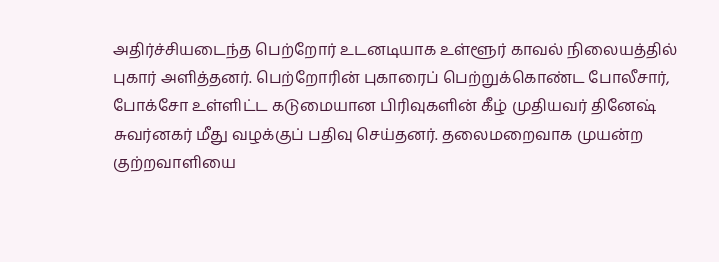அதிர்ச்சியடைந்த பெற்றோர் உடனடியாக உள்ளூர் காவல் நிலையத்தில் புகார் அளித்தனர். பெற்றோரின் புகாரைப் பெற்றுக்கொண்ட போலீசார், போக்சோ உள்ளிட்ட கடுமையான பிரிவுகளின் கீழ் முதியவர் தினேஷ் சுவர்னகர் மீது வழக்குப் பதிவு செய்தனர். தலைமறைவாக முயன்ற குற்றவாளியை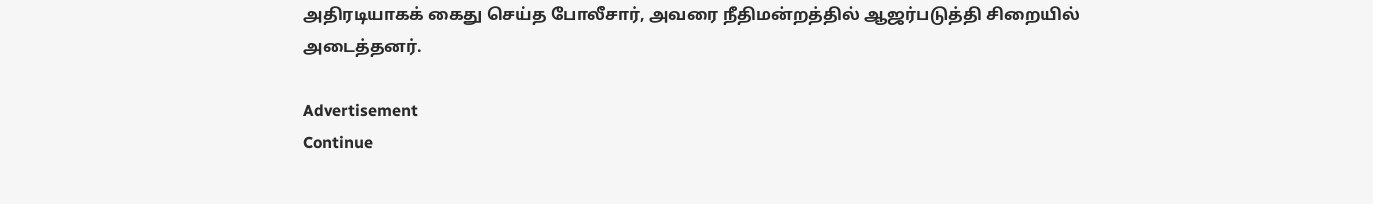அதிரடியாகக் கைது செய்த போலீசார், அவரை நீதிமன்றத்தில் ஆஜர்படுத்தி சிறையில் அடைத்தனர்.

Advertisement
Continue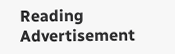Reading
Advertisement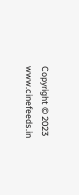Copyright © 2023 www.cinefeeds.in